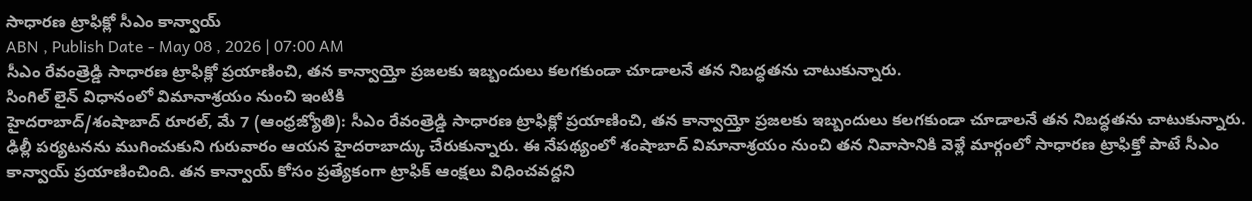సాధారణ ట్రాఫిక్లో సీఎం కాన్వాయ్
ABN , Publish Date - May 08 , 2026 | 07:00 AM
సీఎం రేవంత్రెడ్డి సాధారణ ట్రాఫిక్లో ప్రయాణించి, తన కాన్వాయ్తో ప్రజలకు ఇబ్బందులు కలగకుండా చూడాలనే తన నిబద్ధతను చాటుకున్నారు.
సింగిల్ లైన్ విధానంలో విమానాశ్రయం నుంచి ఇంటికి
హైదరాబాద్/శంషాబాద్ రూరల్, మే 7 (ఆంధ్రజ్యోతి): సీఎం రేవంత్రెడ్డి సాధారణ ట్రాఫిక్లో ప్రయాణించి, తన కాన్వాయ్తో ప్రజలకు ఇబ్బందులు కలగకుండా చూడాలనే తన నిబద్ధతను చాటుకున్నారు. ఢిల్లీ పర్యటనను ముగించుకుని గురువారం ఆయన హైదరాబాద్కు చేరుకున్నారు. ఈ నేపథ్యంలో శంషాబాద్ విమానాశ్రయం నుంచి తన నివాసానికి వెళ్లే మార్గంలో సాధారణ ట్రాఫిక్తో పాటే సీఎం కాన్వాయ్ ప్రయాణించింది. తన కాన్వాయ్ కోసం ప్రత్యేకంగా ట్రాఫిక్ ఆంక్షలు విధించవద్దని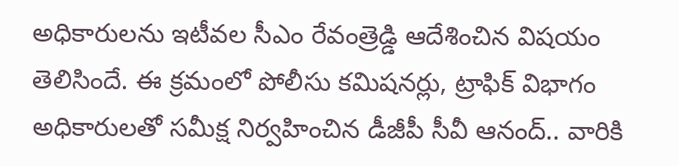అధికారులను ఇటీవల సీఎం రేవంత్రెడ్డి ఆదేశించిన విషయం తెలిసిందే. ఈ క్రమంలో పోలీసు కమిషనర్లు, ట్రాఫిక్ విభాగం అధికారులతో సమీక్ష నిర్వహించిన డీజీపీ సీవీ ఆనంద్.. వారికి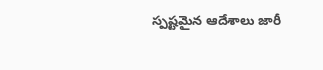స్పష్టమైన ఆదేశాలు జారీ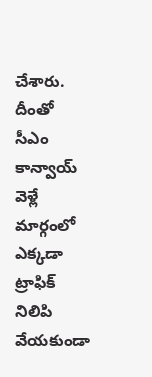చేశారు. దీంతో సీఎం కాన్వాయ్ వెళ్లే మార్గంలో ఎక్కడా ట్రాఫిక్ నిలిపి వేయకుండా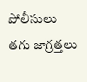పోలీసులు తగు జాగ్రత్తలు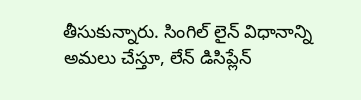తీసుకున్నారు. సింగిల్ లైన్ విధానాన్ని అమలు చేస్తూ, లేన్ డిసిప్లేన్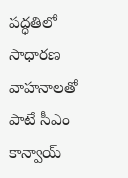పద్ధతిలో సాధారణ వాహనాలతో పాటే సీఎం కాన్వాయ్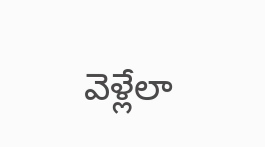వెళ్లేలా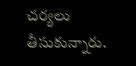చర్యలు తీసుకున్నారు.